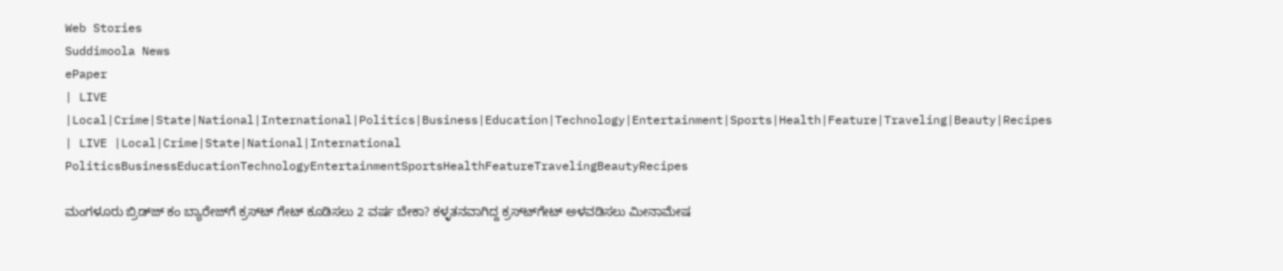Web Stories
Suddimoola News
ePaper
| LIVE |Local|Crime|State|National|International|Politics|Business|Education|Technology|Entertainment|Sports|Health|Feature|Traveling|Beauty|Recipes
| LIVE |Local|Crime|State|National|International
PoliticsBusinessEducationTechnologyEntertainmentSportsHealthFeatureTravelingBeautyRecipes

ಮಂಗಳೂರು ಬ್ರಿಡ್‌ಜ್‌ ಕಂ ಬ್ಯಾರೇಜ್‌ಗೆ ಕ್ರಸ್‌ಟ್‌ ಗೇಟ್ ಕೂಡಿಸಲು 2 ವರ್ಷ ಬೇಕಾ? ಕಳ್ಳತನವಾಗಿದ್ದ ಕ್ರಸ್‌ಟ್‌‌ಗೇಟ್ ಅಳವಡಿಸಲು ಮೀನಾಮೇಷ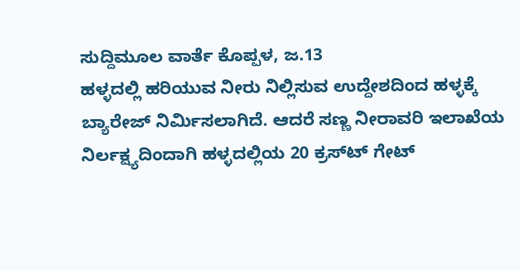ಸುದ್ದಿಮೂಲ ವಾರ್ತೆ ಕೊಪ್ಪಳ, ಜ.13
ಹಳ್ಳದಲ್ಲಿ ಹರಿಯುವ ನೀರು ನಿಲ್ಲಿಸುವ ಉದ್ದೇಶದಿಂದ ಹಳ್ಳಕ್ಕೆ ಬ್ಯಾರೇಜ್ ನಿರ್ಮಿಸಲಾಗಿದೆ. ಆದರೆ ಸಣ್ಣ ನೀರಾವರಿ ಇಲಾಖೆಯ ನಿರ್ಲಕ್ಷ್ಯದಿಂದಾಗಿ ಹಳ್ಳದಲ್ಲಿಯ 20 ಕ್ರಸ್‌ಟ್‌ ಗೇಟ್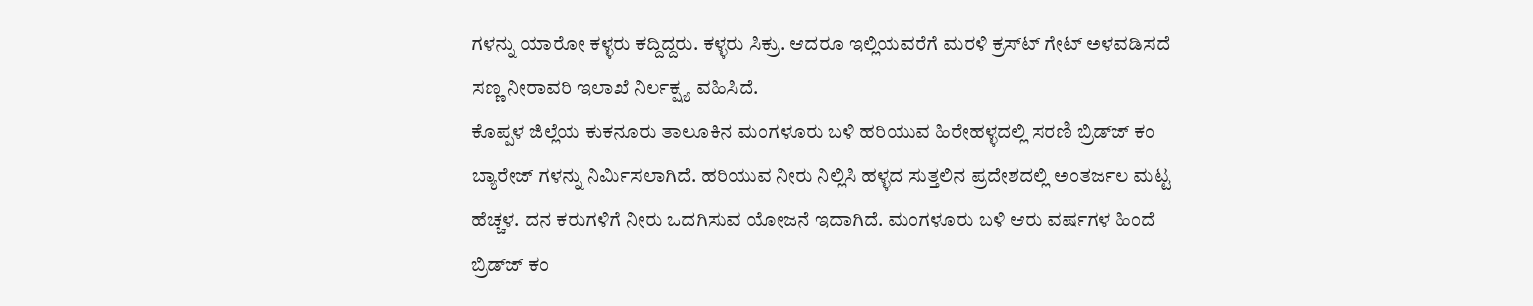ಗಳನ್ನು ಯಾರೋ ಕಳ್ಳರು ಕದ್ದಿದ್ದರು. ಕಳ್ಳರು ಸಿಕ್ರು. ಆದರೂ ಇಲ್ಲಿಯವರೆಗೆ ಮರಳಿ ಕ್ರಸ್‌ಟ್‌ ಗೇಟ್ ಅಳವಡಿಸದೆ ಸಣ್ಣ ನೀರಾವರಿ ಇಲಾಖೆ ನಿರ್ಲಕ್ಷ್ಯ ವಹಿಸಿದೆ.
ಕೊಪ್ಪಳ ಜಿಲ್ಲೆಯ ಕುಕನೂರು ತಾಲೂಕಿನ ಮಂಗಳೂರು ಬಳಿ ಹರಿಯುವ ಹಿರೇಹಳ್ಳದಲ್ಲಿ ಸರಣಿ ಬ್ರಿಡ್‌ಜ್‌ ಕಂ ಬ್ಯಾರೇಜ್ ಗಳನ್ನು ನಿರ್ಮಿಸಲಾಗಿದೆ. ಹರಿಯುವ ನೀರು ನಿಲ್ಲಿಸಿ ಹಳ್ಳದ ಸುತ್ತಲಿನ ಪ್ರದೇಶದಲ್ಲಿ ಅಂತರ್ಜಲ ಮಟ್ಟ ಹೆಚ್ಚಳ. ದನ ಕರುಗಳಿಗೆ ನೀರು ಒದಗಿಸುವ ಯೋಜನೆ ಇದಾಗಿದೆ. ಮಂಗಳೂರು ಬಳಿ ಆರು ವರ್ಷಗಳ ಹಿಂದೆ ಬ್ರಿಡ್‌ಜ್‌ ಕಂ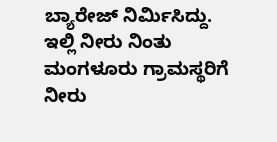ಬ್ಯಾರೇಜ್ ನಿರ್ಮಿಸಿದ್ದು. ಇಲ್ಲಿ ನೀರು ನಿಂತು ಮಂಗಳೂರು ಗ್ರಾಮಸ್ಥರಿಗೆ ನೀರು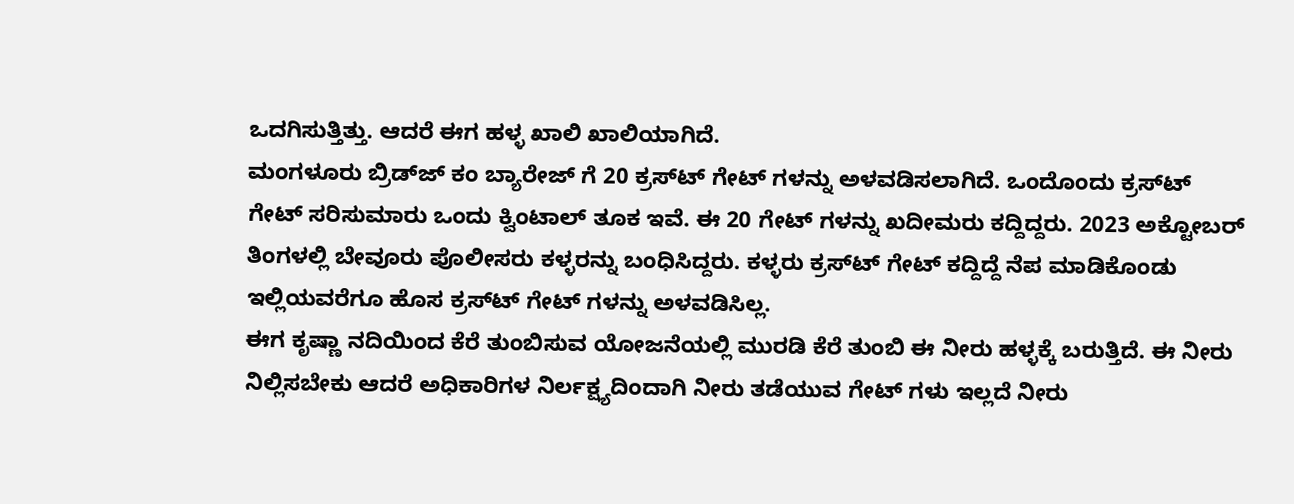ಒದಗಿಸುತ್ತಿತ್ತು. ಆದರೆ ಈಗ ಹಳ್ಳ ಖಾಲಿ ಖಾಲಿಯಾಗಿದೆ.
ಮಂಗಳೂರು ಬ್ರಿಡ್‌ಜ್‌ ಕಂ ಬ್ಯಾರೇಜ್ ಗೆ 20 ಕ್ರಸ್‌ಟ್‌ ಗೇಟ್ ಗಳನ್ನು ಅಳವಡಿಸಲಾಗಿದೆ. ಒಂದೊಂದು ಕ್ರಸ್‌ಟ್‌ ಗೇಟ್ ಸರಿಸುಮಾರು ಒಂದು ಕ್ವಿಂಟಾಲ್ ತೂಕ ಇವೆ. ಈ 20 ಗೇಟ್ ಗಳನ್ನು ಖದೀಮರು ಕದ್ದಿದ್ದರು. 2023 ಅಕ್ಟೋಬರ್ ತಿಂಗಳಲ್ಲಿ ಬೇವೂರು ಪೊಲೀಸರು ಕಳ್ಳರನ್ನು ಬಂಧಿಸಿದ್ದರು. ಕಳ್ಳರು ಕ್ರಸ್‌ಟ್‌ ಗೇಟ್ ಕದ್ದಿದ್ದೆ ನೆಪ ಮಾಡಿಕೊಂಡು ಇಲ್ಲಿಯವರೆಗೂ ಹೊಸ ಕ್ರಸ್‌ಟ್‌ ಗೇಟ್ ಗಳನ್ನು ಅಳವಡಿಸಿಲ್ಲ.
ಈಗ ಕೃಷ್ಣಾ ನದಿಯಿಂದ ಕೆರೆ ತುಂಬಿಸುವ ಯೋಜನೆಯಲ್ಲಿ ಮುರಡಿ ಕೆರೆ ತುಂಬಿ ಈ ನೀರು ಹಳ್ಳಕ್ಕೆ ಬರುತ್ತಿದೆ. ಈ ನೀರು ನಿಲ್ಲಿಸಬೇಕು ಆದರೆ ಅಧಿಕಾರಿಗಳ ನಿರ್ಲಕ್ಷ್ಯದಿಂದಾಗಿ ನೀರು ತಡೆಯುವ ಗೇಟ್ ಗಳು ಇಲ್ಲದೆ ನೀರು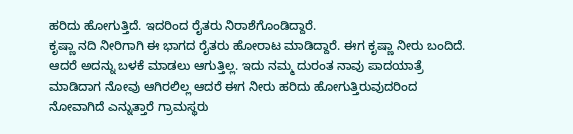ಹರಿದು ಹೋಗುತ್ತಿದೆ. ಇದರಿಂದ ರೈತರು ನಿರಾಶೆಗೊಂಡಿದ್ದಾರೆ.
ಕೃಷ್ಣಾ ನದಿ ನೀರಿಗಾಗಿ ಈ ಭಾಗದ ರೈತರು ಹೋರಾಟ ಮಾಡಿದ್ದಾರೆ. ಈಗ ಕೃಷ್ಣಾ ನೀರು ಬಂದಿದೆ. ಆದರೆ ಅದನ್ನು ಬಳಕೆ ಮಾಡಲು ಆಗುತ್ತಿಲ್ಲ. ಇದು ನಮ್ಮ ದುರಂತ ನಾವು ಪಾದಯಾತ್ರೆ ಮಾಡಿದಾಗ ನೋವು ಆಗಿರಲಿಲ್ಲ ಆದರೆ ಈಗ ನೀರು ಹರಿದು ಹೋಗುತ್ತಿರುವುದರಿಂದ ನೋವಾಗಿದೆ ಎನ್ನುತ್ತಾರೆ ಗ್ರಾಮಸ್ಥರು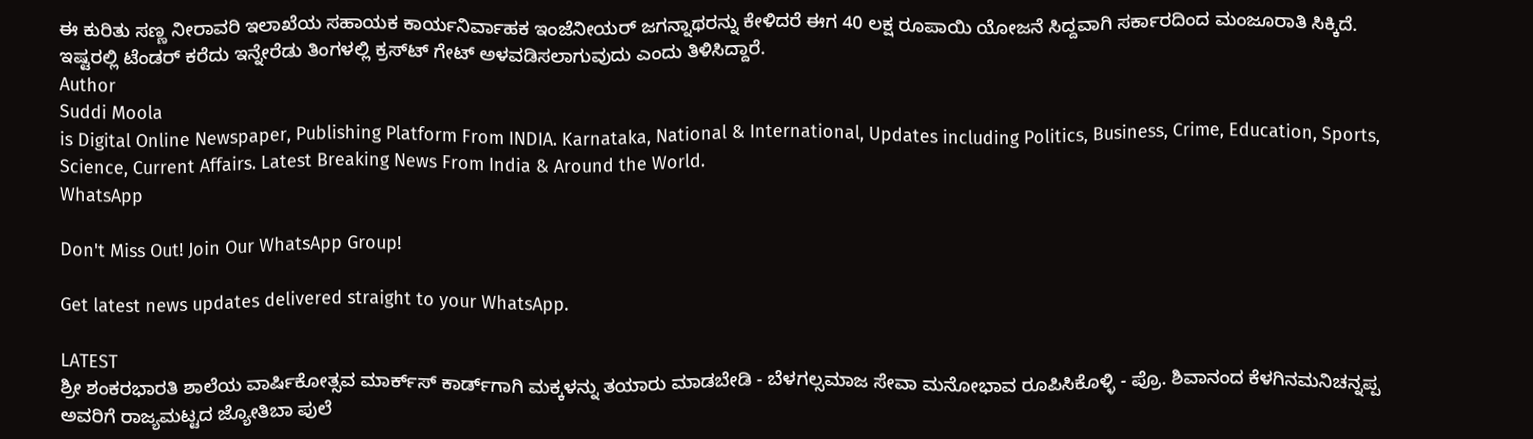ಈ ಕುರಿತು ಸಣ್ಣ ನೀರಾವರಿ ಇಲಾಖೆಯ ಸಹಾಯಕ ಕಾರ್ಯನಿರ್ವಾಹಕ ಇಂಜೆನೀಯರ್ ಜಗನ್ನಾಥರನ್ನು ಕೇಳಿದರೆ ಈಗ 40 ಲಕ್ಷ ರೂಪಾಯಿ ಯೋಜನೆ ಸಿದ್ದವಾಗಿ ಸರ್ಕಾರದಿಂದ ಮಂಜೂರಾತಿ ಸಿಕ್ಕಿದೆ. ಇಷ್ಟರಲ್ಲಿ ಟೆಂಡರ್ ಕರೆದು ಇನ್ನೇರೆಡು ತಿಂಗಳಲ್ಲಿ ಕ್ರಸ್‌ಟ್‌ ಗೇಟ್ ಅಳವಡಿಸಲಾಗುವುದು ಎಂದು ತಿಳಿಸಿದ್ದಾರೆ.
Author
Suddi Moola
is Digital Online Newspaper, Publishing Platform From INDIA. Karnataka, National & International, Updates including Politics, Business, Crime, Education, Sports, Science, Current Affairs. Latest Breaking News From India & Around the World.
WhatsApp

Don't Miss Out! Join Our WhatsApp Group!

Get latest news updates delivered straight to your WhatsApp.

LATEST
ಶ್ರೀ ಶಂಕರಭಾರತಿ ಶಾಲೆಯ ವಾರ್ಷಿಕೋತ್ಸವ ಮಾರ್ಕ್‌ಸ್‌ ಕಾರ್ಡ್‌ಗಾಗಿ ಮಕ್ಕಳನ್ನು ತಯಾರು ಮಾಡಬೇಡಿ - ಬೆಳಗಲ್ಸಮಾಜ ಸೇವಾ ಮನೋಭಾವ ರೂಪಿಸಿಕೊಳ್ಳಿ - ಪ್ರೊ. ಶಿವಾನಂದ ಕೆಳಗಿನಮನಿಚನ್ನಪ್ಪ ಅವರಿಗೆ ರಾಜ್ಯಮಟ್ಟದ ಜ್ಯೋತಿಬಾ ಪುಲೆ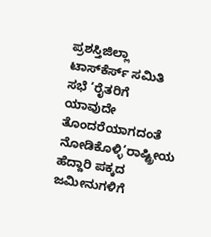ಪ್ರಶಸ್ತಿಜಿಲ್ಲಾ ಟಾಸ್‌‌ಕೆರ್ಸ್ ಸಮಿತಿ ಸಭೆ ‘ರೈತರಿಗೆ ಯಾವುದೇ ತೊಂದರೆಯಾಗದಂತೆ ನೋಡಿಕೊಳ್ಳಿ’ರಾಷ್ಟ್ರೀಯ ಹೆದ್ದಾರಿ ಪಕ್ಕದ ಜಮೀನುಗಳಿಗೆ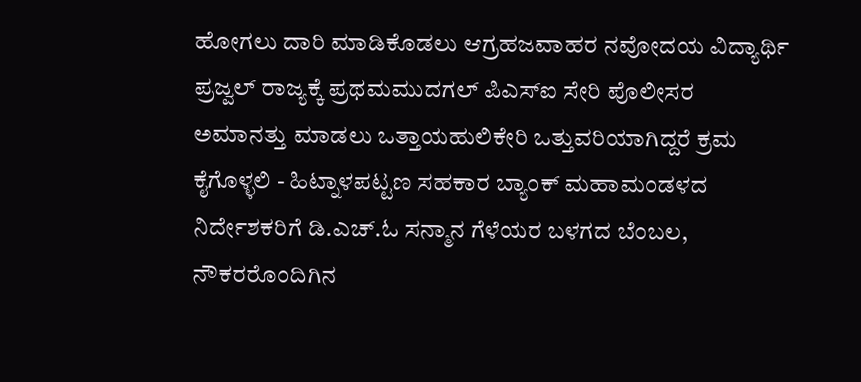ಹೋಗಲು ದಾರಿ ಮಾಡಿಕೊಡಲು ಆಗ್ರಹಜವಾಹರ ನವೋದಯ ವಿದ್ಯಾರ್ಥಿ ಪ್ರಜ್ವಲ್ ರಾಜ್ಯಕ್ಕೆ ಪ್ರಥಮಮುದಗಲ್ ಪಿಎಸ್‌ಐ ಸೇರಿ ಪೊಲೀಸರ ಅಮಾನತ್ತು ಮಾಡಲು ಒತ್ತಾಯಹುಲಿಕೇರಿ ಒತ್ತುವರಿಯಾಗಿದ್ದರೆ ಕ್ರಮ ಕೈಗೊಳ್ಳಲಿ - ಹಿಟ್ನಾಳಪಟ್ಟಣ ಸಹಕಾರ ಬ್ಯಾಂಕ್ ಮಹಾಮಂಡಳದ ನಿರ್ದೇಶಕರಿಗೆ ಡಿ.ಎಚ್.ಓ ಸನ್ಮಾನ ಗೆಳೆಯರ ಬಳಗದ ಬೆಂಬಲ, ನೌಕರರೊಂದಿಗಿನ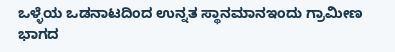ಒಳ್ಳೆಯ ಒಡನಾಟದಿಂದ ಉನ್ನತ ಸ್ಥಾನಮಾನಇಂದು ಗ್ರಾಮೀಣ ಭಾಗದ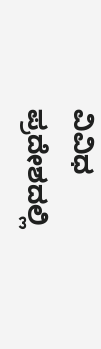ವಿವಿಧ ಪ್ರದೇಶದಲ್ಲಿ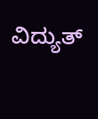ವಿದ್ಯುತ್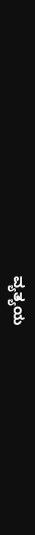ವ್ಯತ್ಯಯ